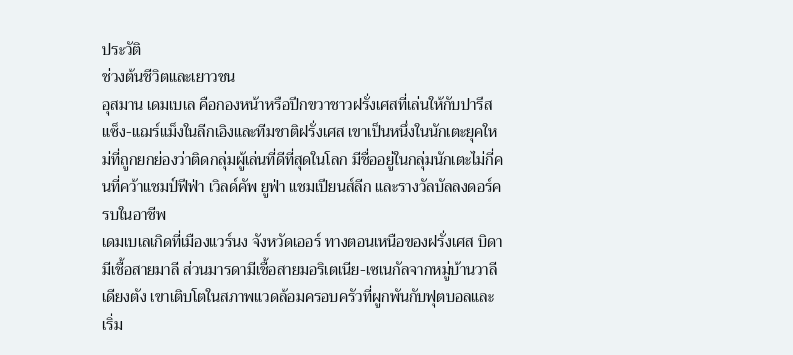ประวัติ
ช่วงต้นชีวิตและเยาวชน
อุสมาน เดมเบเล คือกองหน้าหรือปีกขวาชาวฝรั่งเศสที่เล่นให้กับปารีส แซ็ง-แฌร์แม็งในลีกเอิงและทีมชาติฝรั่งเศส เขาเป็นหนึ่งในนักเตะยุคใหม่ที่ถูกยกย่องว่าติดกลุ่มผู้เล่นที่ดีที่สุดในโลก มีชื่ออยู่ในกลุ่มนักเตะไม่กี่คนที่คว้าแชมป์ฟีฟ่า เวิลด์คัพ ยูฟ่า แชมเปียนส์ลีก และรางวัลบัลลงดอร์ครบในอาชีพ
เดมเบเลเกิดที่เมืองแวร์นง จังหวัดเออร์ ทางตอนเหนือของฝรั่งเศส บิดามีเชื้อสายมาลี ส่วนมารดามีเชื้อสายมอริเตเนีย-เซเนกัลจากหมู่บ้านวาลี เดียงตัง เขาเติบโตในสภาพแวดล้อมครอบครัวที่ผูกพันกับฟุตบอลและเริ่ม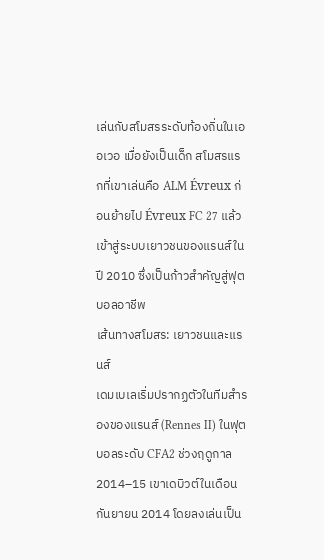เล่นกับสโมสรระดับท้องถิ่นในเออเวอ เมื่อยังเป็นเด็ก สโมสรแรกที่เขาเล่นคือ ALM Évreux ก่อนย้ายไป Évreux FC 27 แล้วเข้าสู่ระบบเยาวชนของแรนส์ในปี 2010 ซึ่งเป็นก้าวสำคัญสู่ฟุตบอลอาชีพ
เส้นทางสโมสร: เยาวชนและแรนส์
เดมเบเลเริ่มปรากฏตัวในทีมสำรองของแรนส์ (Rennes II) ในฟุตบอลระดับ CFA2 ช่วงฤดูกาล 2014–15 เขาเดบิวต์ในเดือนกันยายน 2014 โดยลงเล่นเป็น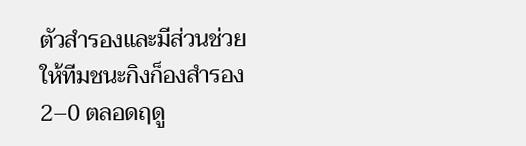ตัวสำรองและมีส่วนช่วยให้ทีมชนะกิงก็องสำรอง 2–0 ตลอดฤดู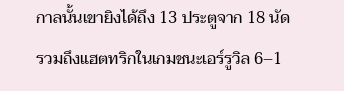กาลนั้นเขายิงได้ถึง 13 ประตูจาก 18 นัด รวมถึงแฮตทริกในเกมชนะเอร์รูวิล 6–1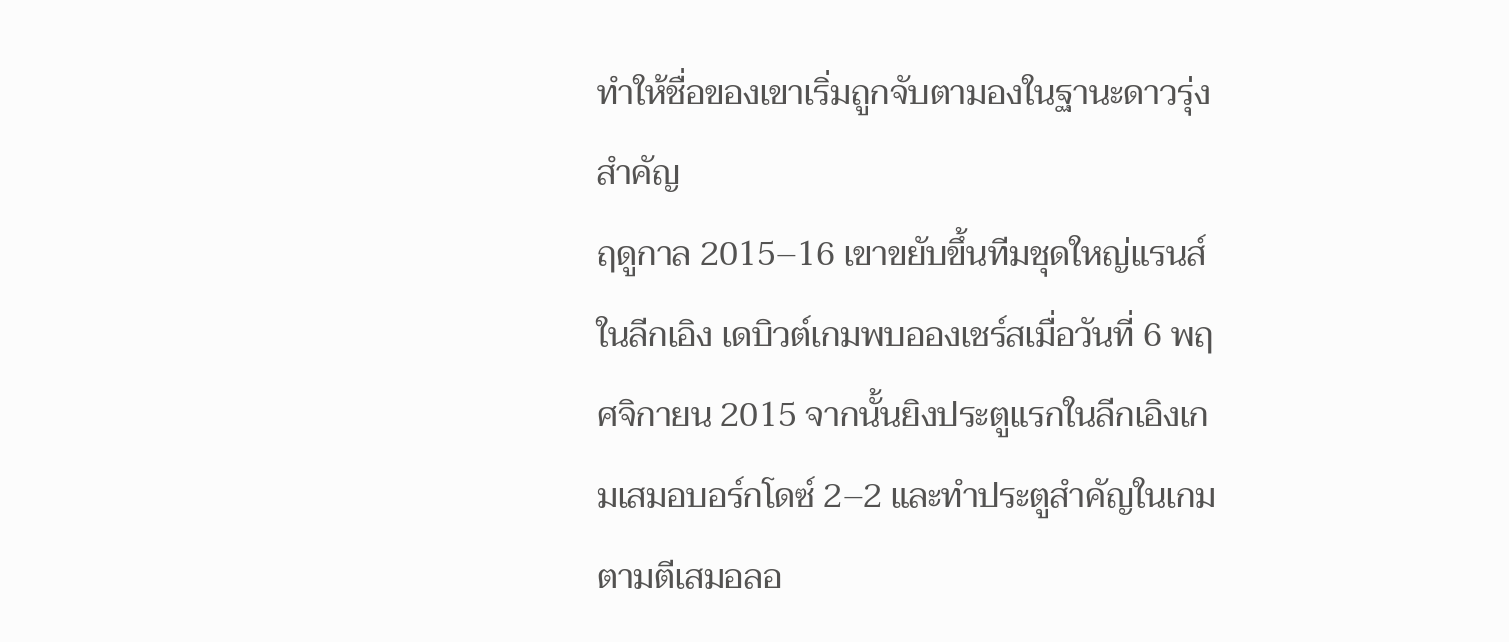ทำให้ชื่อของเขาเริ่มถูกจับตามองในฐานะดาวรุ่งสำคัญ
ฤดูกาล 2015–16 เขาขยับขึ้นทีมชุดใหญ่แรนส์ในลีกเอิง เดบิวต์เกมพบอองเชร์สเมื่อวันที่ 6 พฤศจิกายน 2015 จากนั้นยิงประตูแรกในลีกเอิงเกมเสมอบอร์กโดซ์ 2–2 และทำประตูสำคัญในเกมตามตีเสมอลอ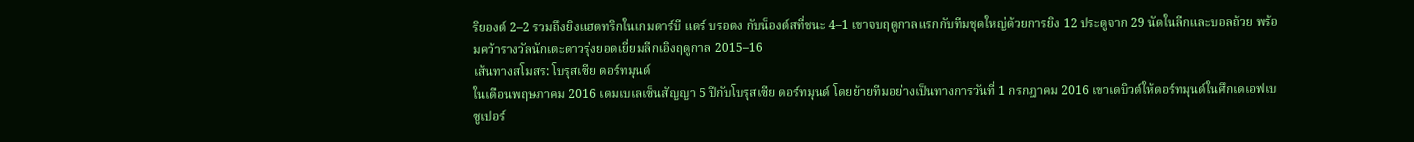ริยองต์ 2–2 รวมถึงยิงแฮตทริกในเกมดาร์บี แดร์ บรอตง กับน็องต์สที่ชนะ 4–1 เขาจบฤดูกาลแรกกับทีมชุดใหญ่ด้วยการยิง 12 ประตูจาก 29 นัดในลีกและบอลถ้วย พร้อมคว้ารางวัลนักเตะดาวรุ่งยอดเยี่ยมลีกเอิงฤดูกาล 2015–16
เส้นทางสโมสร: โบรุสเซีย ดอร์ทมุนด์
ในเดือนพฤษภาคม 2016 เดมเบเลเซ็นสัญญา 5 ปีกับโบรุสเซีย ดอร์ทมุนด์ โดยย้ายทีมอย่างเป็นทางการวันที่ 1 กรกฎาคม 2016 เขาเดบิวต์ให้ดอร์ทมุนด์ในศึกเดเอฟเบ ซูเปอร์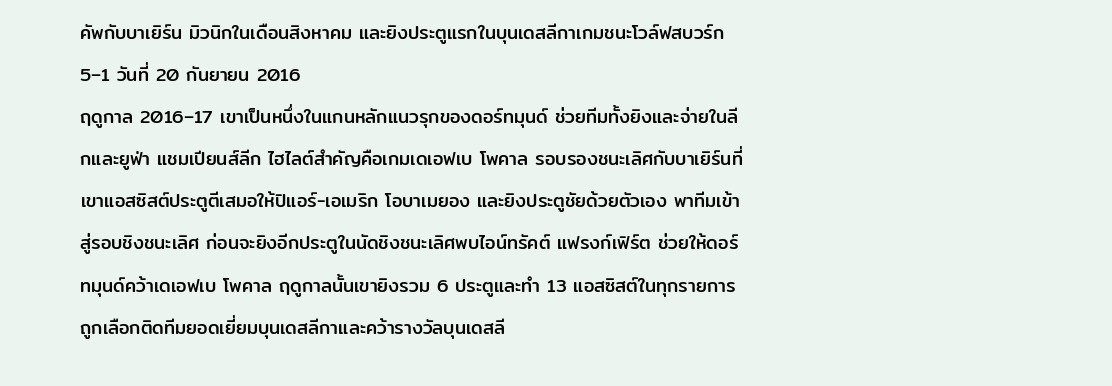คัพกับบาเยิร์น มิวนิกในเดือนสิงหาคม และยิงประตูแรกในบุนเดสลีกาเกมชนะโวล์ฟสบวร์ก 5–1 วันที่ 20 กันยายน 2016
ฤดูกาล 2016–17 เขาเป็นหนึ่งในแกนหลักแนวรุกของดอร์ทมุนด์ ช่วยทีมทั้งยิงและจ่ายในลีกและยูฟ่า แชมเปียนส์ลีก ไฮไลต์สำคัญคือเกมเดเอฟเบ โพคาล รอบรองชนะเลิศกับบาเยิร์นที่เขาแอสซิสต์ประตูตีเสมอให้ปิแอร์-เอเมริก โอบาเมยอง และยิงประตูชัยด้วยตัวเอง พาทีมเข้าสู่รอบชิงชนะเลิศ ก่อนจะยิงอีกประตูในนัดชิงชนะเลิศพบไอน์ทรัคต์ แฟรงก์เฟิร์ต ช่วยให้ดอร์ทมุนด์คว้าเดเอฟเบ โพคาล ฤดูกาลนั้นเขายิงรวม 6 ประตูและทำ 13 แอสซิสต์ในทุกรายการ ถูกเลือกติดทีมยอดเยี่ยมบุนเดสลีกาและคว้ารางวัลบุนเดสลี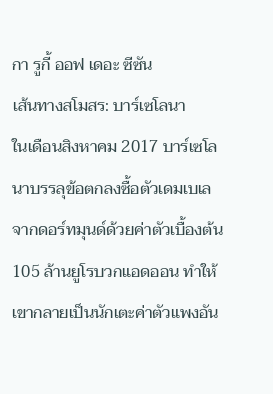กา รูกี้ ออฟ เดอะ ซีซัน
เส้นทางสโมสร: บาร์เซโลนา
ในเดือนสิงหาคม 2017 บาร์เซโลนาบรรลุข้อตกลงซื้อตัวเดมเบเลจากดอร์ทมุนด์ด้วยค่าตัวเบื้องต้น 105 ล้านยูโรบวกแอดออน ทำให้เขากลายเป็นนักเตะค่าตัวแพงอัน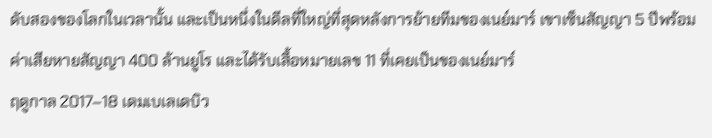ดับสองของโลกในเวลานั้น และเป็นหนึ่งในดีลที่ใหญ่ที่สุดหลังการย้ายทีมของเนย์มาร์ เขาเซ็นสัญญา 5 ปีพร้อมค่าเสียหายสัญญา 400 ล้านยูโร และได้รับเสื้อหมายเลข 11 ที่เคยเป็นของเนย์มาร์
ฤดูกาล 2017–18 เดมเบเลเดบิว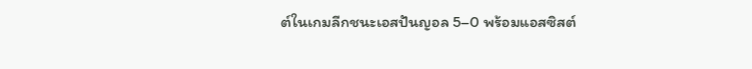ต์ในเกมลีกชนะเอสปันญอล 5–0 พร้อมแอสซิสต์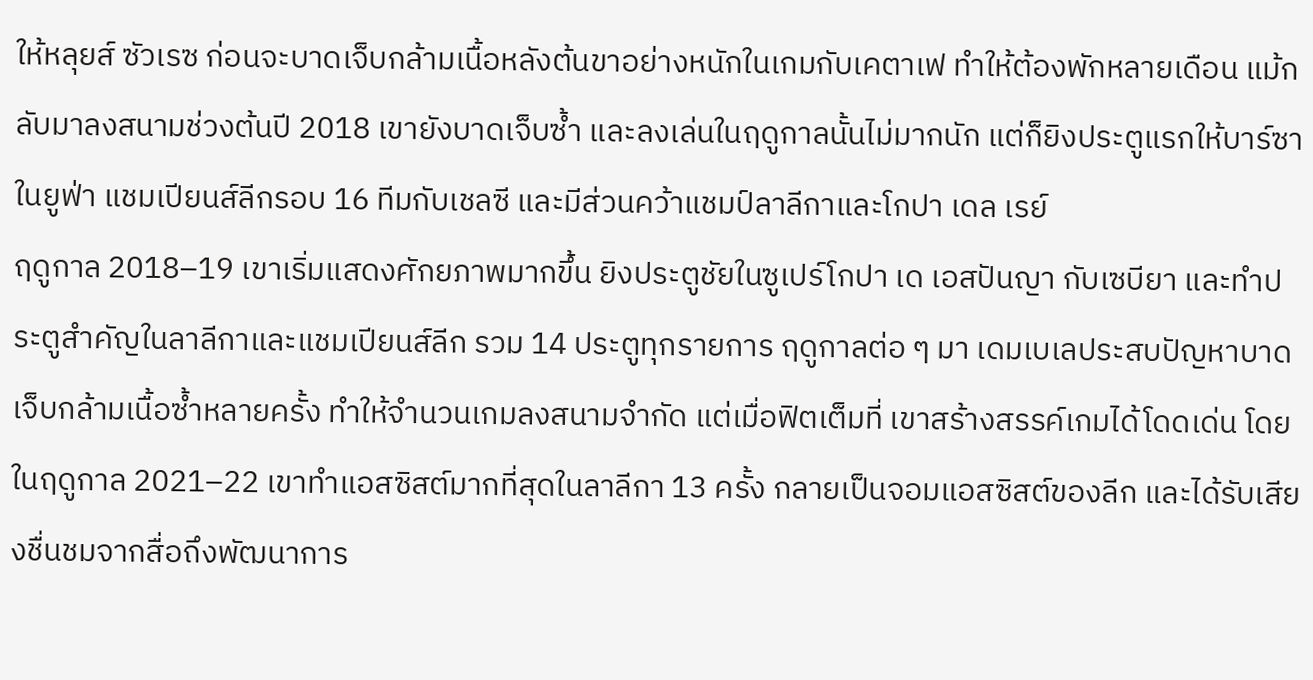ให้หลุยส์ ซัวเรซ ก่อนจะบาดเจ็บกล้ามเนื้อหลังต้นขาอย่างหนักในเกมกับเคตาเฟ ทำให้ต้องพักหลายเดือน แม้กลับมาลงสนามช่วงต้นปี 2018 เขายังบาดเจ็บซ้ำ และลงเล่นในฤดูกาลนั้นไม่มากนัก แต่ก็ยิงประตูแรกให้บาร์ซาในยูฟ่า แชมเปียนส์ลีกรอบ 16 ทีมกับเชลซี และมีส่วนคว้าแชมป์ลาลีกาและโกปา เดล เรย์
ฤดูกาล 2018–19 เขาเริ่มแสดงศักยภาพมากขึ้น ยิงประตูชัยในซูเปร์โกปา เด เอสปันญา กับเซบียา และทำประตูสำคัญในลาลีกาและแชมเปียนส์ลีก รวม 14 ประตูทุกรายการ ฤดูกาลต่อ ๆ มา เดมเบเลประสบปัญหาบาดเจ็บกล้ามเนื้อซ้ำหลายครั้ง ทำให้จำนวนเกมลงสนามจำกัด แต่เมื่อฟิตเต็มที่ เขาสร้างสรรค์เกมได้โดดเด่น โดยในฤดูกาล 2021–22 เขาทำแอสซิสต์มากที่สุดในลาลีกา 13 ครั้ง กลายเป็นจอมแอสซิสต์ของลีก และได้รับเสียงชื่นชมจากสื่อถึงพัฒนาการ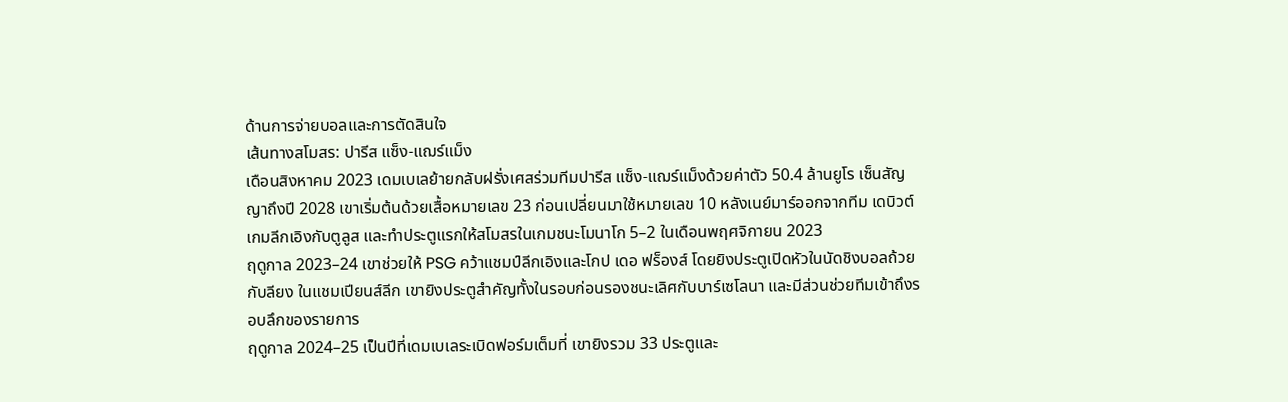ด้านการจ่ายบอลและการตัดสินใจ
เส้นทางสโมสร: ปารีส แซ็ง-แฌร์แม็ง
เดือนสิงหาคม 2023 เดมเบเลย้ายกลับฝรั่งเศสร่วมทีมปารีส แซ็ง-แฌร์แม็งด้วยค่าตัว 50.4 ล้านยูโร เซ็นสัญญาถึงปี 2028 เขาเริ่มต้นด้วยเสื้อหมายเลข 23 ก่อนเปลี่ยนมาใช้หมายเลข 10 หลังเนย์มาร์ออกจากทีม เดบิวต์เกมลีกเอิงกับตูลูส และทำประตูแรกให้สโมสรในเกมชนะโมนาโก 5–2 ในเดือนพฤศจิกายน 2023
ฤดูกาล 2023–24 เขาช่วยให้ PSG คว้าแชมป์ลีกเอิงและโกป เดอ ฟร็องส์ โดยยิงประตูเปิดหัวในนัดชิงบอลถ้วยกับลียง ในแชมเปียนส์ลีก เขายิงประตูสำคัญทั้งในรอบก่อนรองชนะเลิศกับบาร์เซโลนา และมีส่วนช่วยทีมเข้าถึงรอบลึกของรายการ
ฤดูกาล 2024–25 เป็นปีที่เดมเบเลระเบิดฟอร์มเต็มที่ เขายิงรวม 33 ประตูและ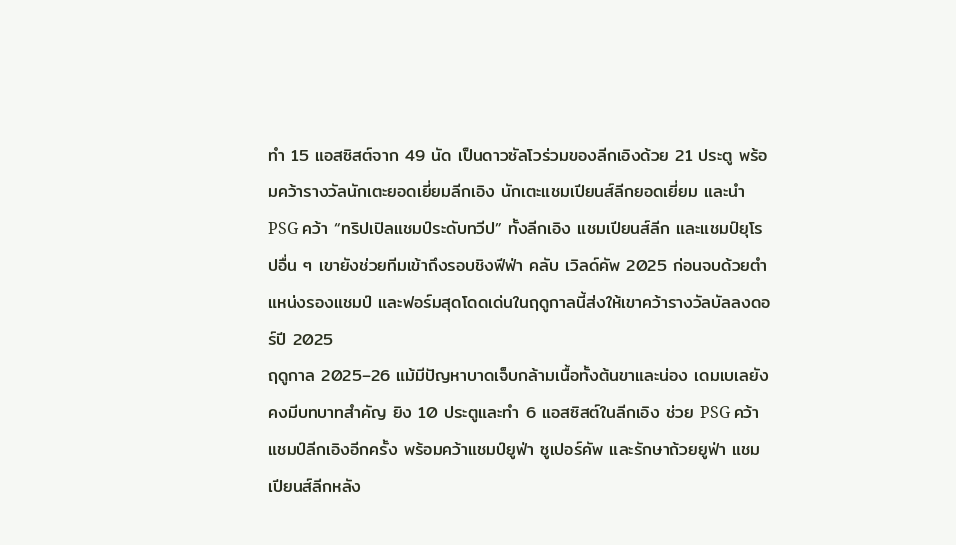ทำ 15 แอสซิสต์จาก 49 นัด เป็นดาวซัลโวร่วมของลีกเอิงด้วย 21 ประตู พร้อมคว้ารางวัลนักเตะยอดเยี่ยมลีกเอิง นักเตะแชมเปียนส์ลีกยอดเยี่ยม และนำ PSG คว้า “ทริปเปิลแชมป์ระดับทวีป” ทั้งลีกเอิง แชมเปียนส์ลีก และแชมป์ยุโรปอื่น ๆ เขายังช่วยทีมเข้าถึงรอบชิงฟีฟ่า คลับ เวิลด์คัพ 2025 ก่อนจบด้วยตำแหน่งรองแชมป์ และฟอร์มสุดโดดเด่นในฤดูกาลนี้ส่งให้เขาคว้ารางวัลบัลลงดอร์ปี 2025
ฤดูกาล 2025–26 แม้มีปัญหาบาดเจ็บกล้ามเนื้อทั้งต้นขาและน่อง เดมเบเลยังคงมีบทบาทสำคัญ ยิง 10 ประตูและทำ 6 แอสซิสต์ในลีกเอิง ช่วย PSG คว้าแชมป์ลีกเอิงอีกครั้ง พร้อมคว้าแชมป์ยูฟ่า ซูเปอร์คัพ และรักษาถ้วยยูฟ่า แชมเปียนส์ลีกหลัง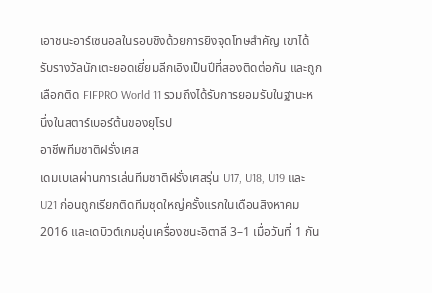เอาชนะอาร์เซนอลในรอบชิงด้วยการยิงจุดโทษสำคัญ เขาได้รับรางวัลนักเตะยอดเยี่ยมลีกเอิงเป็นปีที่สองติดต่อกัน และถูกเลือกติด FIFPRO World 11 รวมถึงได้รับการยอมรับในฐานะหนึ่งในสตาร์เบอร์ต้นของยุโรป
อาชีพทีมชาติฝรั่งเศส
เดมเบเลผ่านการเล่นทีมชาติฝรั่งเศสรุ่น U17, U18, U19 และ U21 ก่อนถูกเรียกติดทีมชุดใหญ่ครั้งแรกในเดือนสิงหาคม 2016 และเดบิวต์เกมอุ่นเครื่องชนะอิตาลี 3–1 เมื่อวันที่ 1 กัน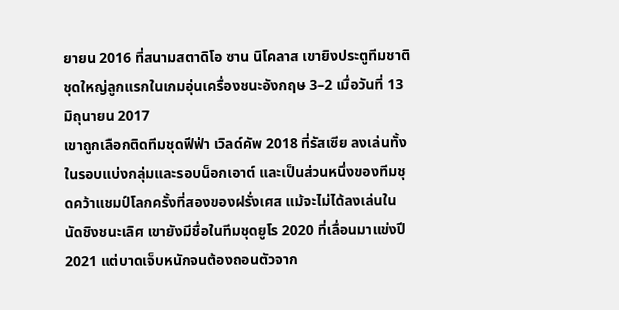ยายน 2016 ที่สนามสตาดิโอ ซาน นิโคลาส เขายิงประตูทีมชาติชุดใหญ่ลูกแรกในเกมอุ่นเครื่องชนะอังกฤษ 3–2 เมื่อวันที่ 13 มิถุนายน 2017
เขาถูกเลือกติดทีมชุดฟีฟ่า เวิลด์คัพ 2018 ที่รัสเซีย ลงเล่นทั้งในรอบแบ่งกลุ่มและรอบน็อกเอาต์ และเป็นส่วนหนึ่งของทีมชุดคว้าแชมป์โลกครั้งที่สองของฝรั่งเศส แม้จะไม่ได้ลงเล่นในนัดชิงชนะเลิศ เขายังมีชื่อในทีมชุดยูโร 2020 ที่เลื่อนมาแข่งปี 2021 แต่บาดเจ็บหนักจนต้องถอนตัวจาก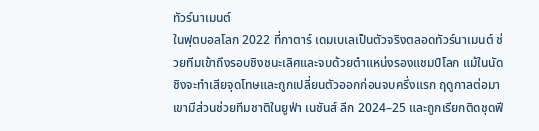ทัวร์นาเมนต์
ในฟุตบอลโลก 2022 ที่กาตาร์ เดมเบเลเป็นตัวจริงตลอดทัวร์นาเมนต์ ช่วยทีมเข้าถึงรอบชิงชนะเลิศและจบด้วยตำแหน่งรองแชมป์โลก แม้ในนัดชิงจะทำเสียจุดโทษและถูกเปลี่ยนตัวออกก่อนจบครึ่งแรก ฤดูกาลต่อมาเขามีส่วนช่วยทีมชาติในยูฟ่า เนชันส์ ลีก 2024–25 และถูกเรียกติดชุดฟี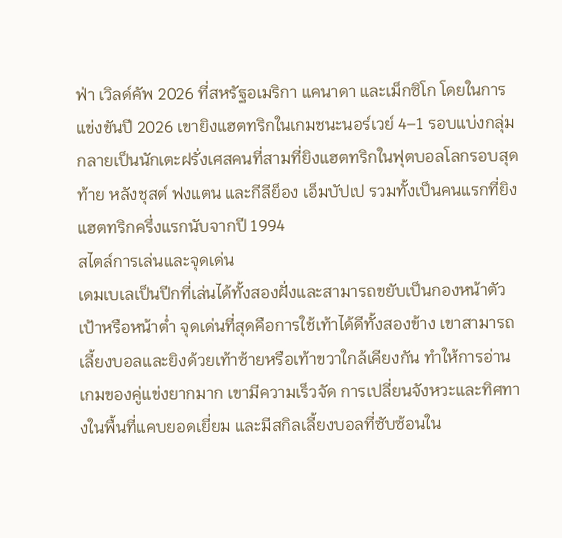ฟ่า เวิลด์คัพ 2026 ที่สหรัฐอเมริกา แคนาดา และเม็กซิโก โดยในการแข่งขันปี 2026 เขายิงแฮตทริกในเกมชนะนอร์เวย์ 4–1 รอบแบ่งกลุ่ม กลายเป็นนักเตะฝรั่งเศสคนที่สามที่ยิงแฮตทริกในฟุตบอลโลกรอบสุดท้าย หลังชุสต์ ฟงแตน และกีลีย็อง เอ็มบัปเป รวมทั้งเป็นคนแรกที่ยิงแฮตทริกครึ่งแรกนับจากปี 1994
สไตล์การเล่นและจุดเด่น
เดมเบเลเป็นปีกที่เล่นได้ทั้งสองฝั่งและสามารถขยับเป็นกองหน้าตัวเป้าหรือหน้าต่ำ จุดเด่นที่สุดคือการใช้เท้าได้ดีทั้งสองข้าง เขาสามารถเลี้ยงบอลและยิงด้วยเท้าซ้ายหรือเท้าขวาใกล้เคียงกัน ทำให้การอ่านเกมของคู่แข่งยากมาก เขามีความเร็วจัด การเปลี่ยนจังหวะและทิศทางในพื้นที่แคบยอดเยี่ยม และมีสกิลเลี้ยงบอลที่ซับซ้อนใน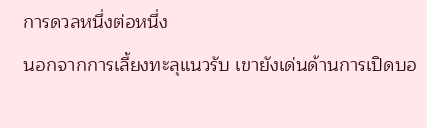การดวลหนึ่งต่อหนึ่ง
นอกจากการเลี้ยงทะลุแนวรับ เขายังเด่นด้านการเปิดบอ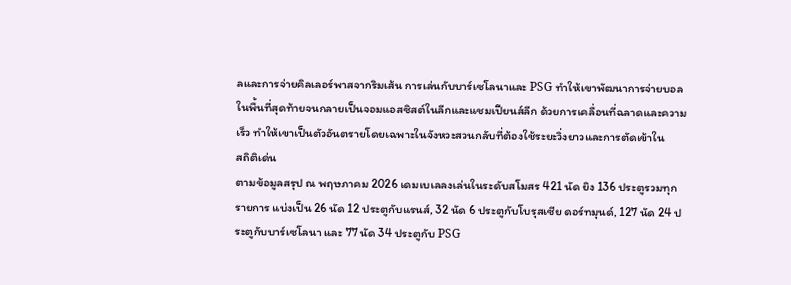ลและการจ่ายคิลเลอร์พาสจากริมเส้น การเล่นกับบาร์เซโลนาและ PSG ทำให้เขาพัฒนาการจ่ายบอลในพื้นที่สุดท้ายจนกลายเป็นจอมแอสซิสต์ในลีกและแชมเปียนส์ลีก ด้วยการเคลื่อนที่ฉลาดและความเร็ว ทำให้เขาเป็นตัวอันตรายโดยเฉพาะในจังหวะสวนกลับที่ต้องใช้ระยะวิ่งยาวและการตัดเข้าใน
สถิติเด่น
ตามข้อมูลสรุป ณ พฤษภาคม 2026 เดมเบเลลงเล่นในระดับสโมสร 421 นัด ยิง 136 ประตูรวมทุกรายการ แบ่งเป็น 26 นัด 12 ประตูกับแรนส์, 32 นัด 6 ประตูกับโบรุสเซีย ดอร์ทมุนด์, 127 นัด 24 ประตูกับบาร์เซโลนา และ 77 นัด 34 ประตูกับ PSG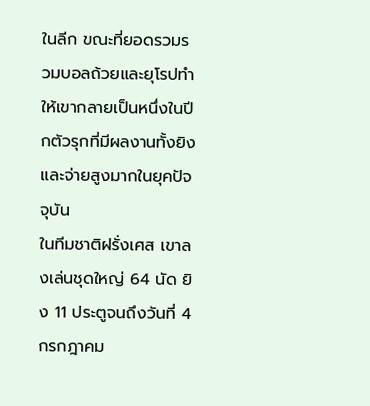ในลีก ขณะที่ยอดรวมรวมบอลถ้วยและยุโรปทำให้เขากลายเป็นหนึ่งในปีกตัวรุกที่มีผลงานทั้งยิงและจ่ายสูงมากในยุคปัจจุบัน
ในทีมชาติฝรั่งเศส เขาลงเล่นชุดใหญ่ 64 นัด ยิง 11 ประตูจนถึงวันที่ 4 กรกฎาคม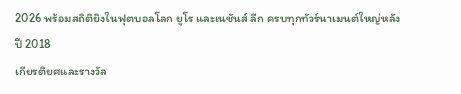2026 พร้อมสถิติยิงในฟุตบอลโลก ยูโร และเนชันส์ ลีก ครบทุกทัวร์นาเมนต์ใหญ่หลังปี 2018
เกียรติยศและรางวัล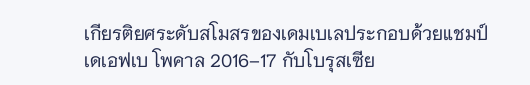เกียรติยศระดับสโมสรของเดมเบเลประกอบด้วยแชมป์เดเอฟเบ โพคาล 2016–17 กับโบรุสเซีย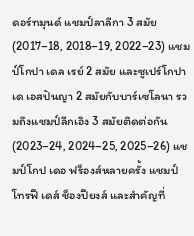ดอร์ทมุนด์ แชมป์ลาลีกา 3 สมัย (2017–18, 2018–19, 2022–23) แชมป์โกปา เดล เรย์ 2 สมัย และซูเปร์โกปา เด เอสปันญา 2 สมัยกับบาร์เซโลนา รวมถึงแชมป์ลีกเอิง 3 สมัยติดต่อกัน (2023–24, 2024–25, 2025–26) แชมป์โกป เดอ ฟร็องส์หลายครั้ง แชมป์โทรฟี เดส์ ช็องปียงส์ และสำคัญที่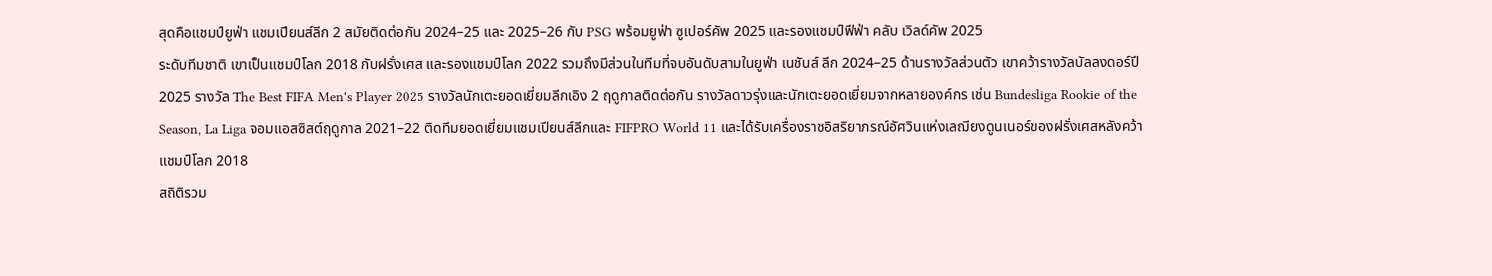สุดคือแชมป์ยูฟ่า แชมเปียนส์ลีก 2 สมัยติดต่อกัน 2024–25 และ 2025–26 กับ PSG พร้อมยูฟ่า ซูเปอร์คัพ 2025 และรองแชมป์ฟีฟ่า คลับ เวิลด์คัพ 2025
ระดับทีมชาติ เขาเป็นแชมป์โลก 2018 กับฝรั่งเศส และรองแชมป์โลก 2022 รวมถึงมีส่วนในทีมที่จบอันดับสามในยูฟ่า เนชันส์ ลีก 2024–25 ด้านรางวัลส่วนตัว เขาคว้ารางวัลบัลลงดอร์ปี 2025 รางวัล The Best FIFA Men's Player 2025 รางวัลนักเตะยอดเยี่ยมลีกเอิง 2 ฤดูกาลติดต่อกัน รางวัลดาวรุ่งและนักเตะยอดเยี่ยมจากหลายองค์กร เช่น Bundesliga Rookie of the Season, La Liga จอมแอสซิสต์ฤดูกาล 2021–22 ติดทีมยอดเยี่ยมแชมเปียนส์ลีกและ FIFPRO World 11 และได้รับเครื่องราชอิสริยาภรณ์อัศวินแห่งเลฌียงดูนเนอร์ของฝรั่งเศสหลังคว้าแชมป์โลก 2018
สถิติรวม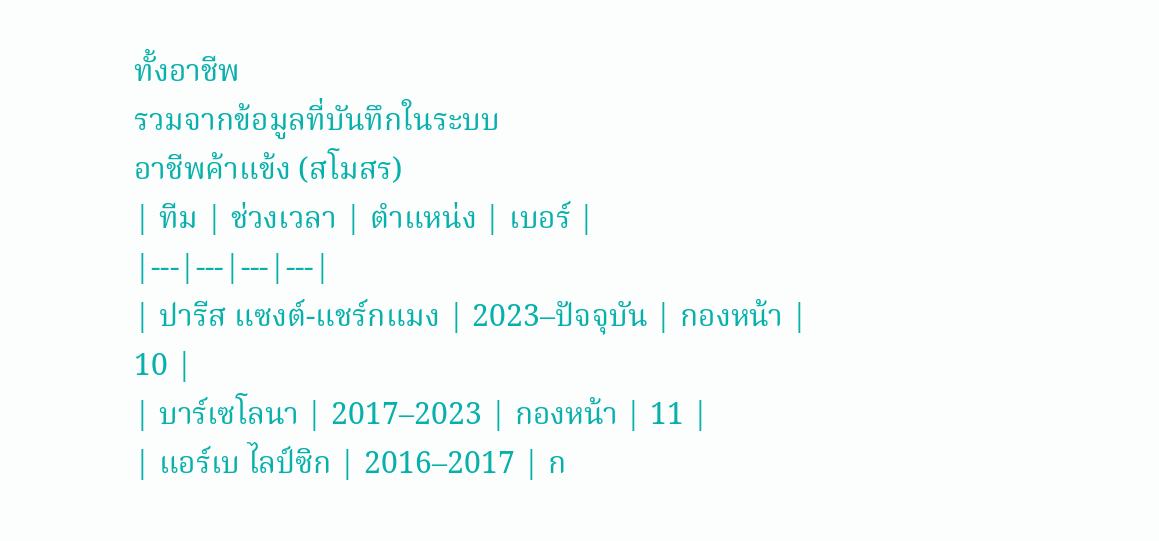ทั้งอาชีพ
รวมจากข้อมูลที่บันทึกในระบบ
อาชีพค้าแข้ง (สโมสร)
| ทีม | ช่วงเวลา | ตำแหน่ง | เบอร์ |
|---|---|---|---|
| ปารีส แซงต์-แชร์กแมง | 2023–ปัจจุบัน | กองหน้า | 10 |
| บาร์เซโลนา | 2017–2023 | กองหน้า | 11 |
| แอร์เบ ไลป์ซิก | 2016–2017 | ก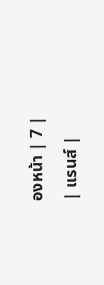องหน้า | 7 |
| แรนส์ |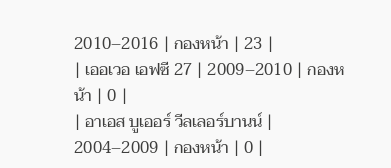2010–2016 | กองหน้า | 23 |
| เออเวอ เอฟซี 27 | 2009–2010 | กองหน้า | 0 |
| อาเอส บูเออร์ วีลเลอร์บานน์ | 2004–2009 | กองหน้า | 0 |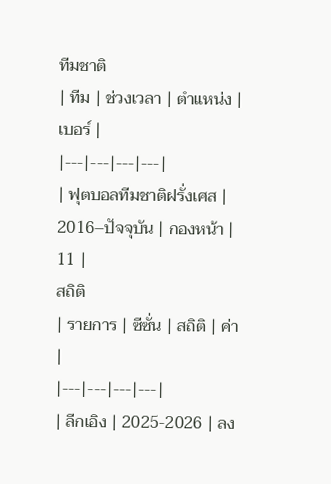ทีมชาติ
| ทีม | ช่วงเวลา | ตำแหน่ง | เบอร์ |
|---|---|---|---|
| ฟุตบอลทีมชาติฝรั่งเศส | 2016–ปัจจุบัน | กองหน้า | 11 |
สถิติ
| รายการ | ซีซั่น | สถิติ | ค่า |
|---|---|---|---|
| ลีกเอิง | 2025-2026 | ลง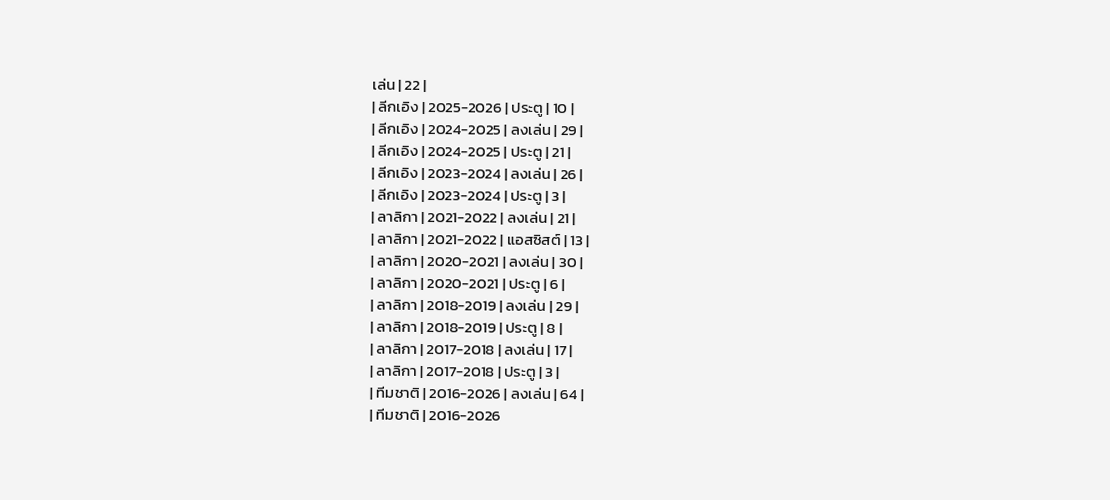เล่น | 22 |
| ลีกเอิง | 2025-2026 | ประตู | 10 |
| ลีกเอิง | 2024-2025 | ลงเล่น | 29 |
| ลีกเอิง | 2024-2025 | ประตู | 21 |
| ลีกเอิง | 2023-2024 | ลงเล่น | 26 |
| ลีกเอิง | 2023-2024 | ประตู | 3 |
| ลาลิกา | 2021-2022 | ลงเล่น | 21 |
| ลาลิกา | 2021-2022 | แอสซิสต์ | 13 |
| ลาลิกา | 2020-2021 | ลงเล่น | 30 |
| ลาลิกา | 2020-2021 | ประตู | 6 |
| ลาลิกา | 2018-2019 | ลงเล่น | 29 |
| ลาลิกา | 2018-2019 | ประตู | 8 |
| ลาลิกา | 2017-2018 | ลงเล่น | 17 |
| ลาลิกา | 2017-2018 | ประตู | 3 |
| ทีมชาติ | 2016-2026 | ลงเล่น | 64 |
| ทีมชาติ | 2016-2026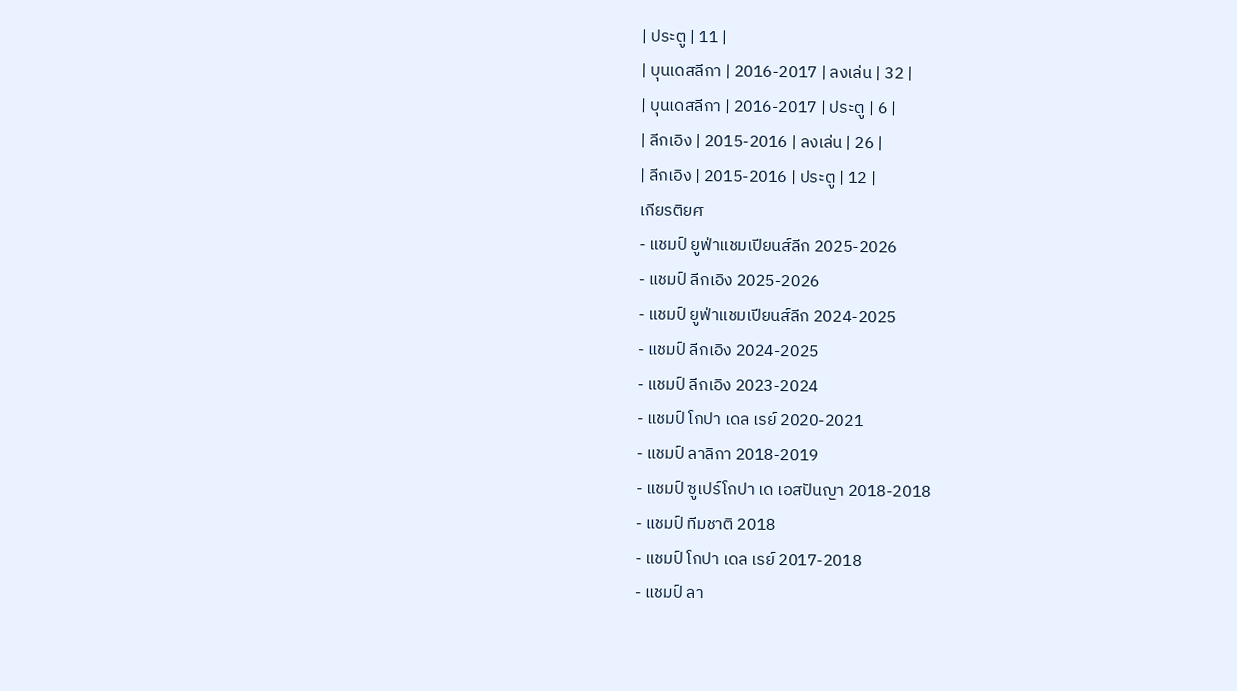| ประตู | 11 |
| บุนเดสลีกา | 2016-2017 | ลงเล่น | 32 |
| บุนเดสลีกา | 2016-2017 | ประตู | 6 |
| ลีกเอิง | 2015-2016 | ลงเล่น | 26 |
| ลีกเอิง | 2015-2016 | ประตู | 12 |
เกียรติยศ
- แชมป์ ยูฟ่าแชมเปียนส์ลีก 2025-2026
- แชมป์ ลีกเอิง 2025-2026
- แชมป์ ยูฟ่าแชมเปียนส์ลีก 2024-2025
- แชมป์ ลีกเอิง 2024-2025
- แชมป์ ลีกเอิง 2023-2024
- แชมป์ โกปา เดล เรย์ 2020-2021
- แชมป์ ลาลิกา 2018-2019
- แชมป์ ซูเปร์โกปา เด เอสปันญา 2018-2018
- แชมป์ ทีมชาติ 2018
- แชมป์ โกปา เดล เรย์ 2017-2018
- แชมป์ ลา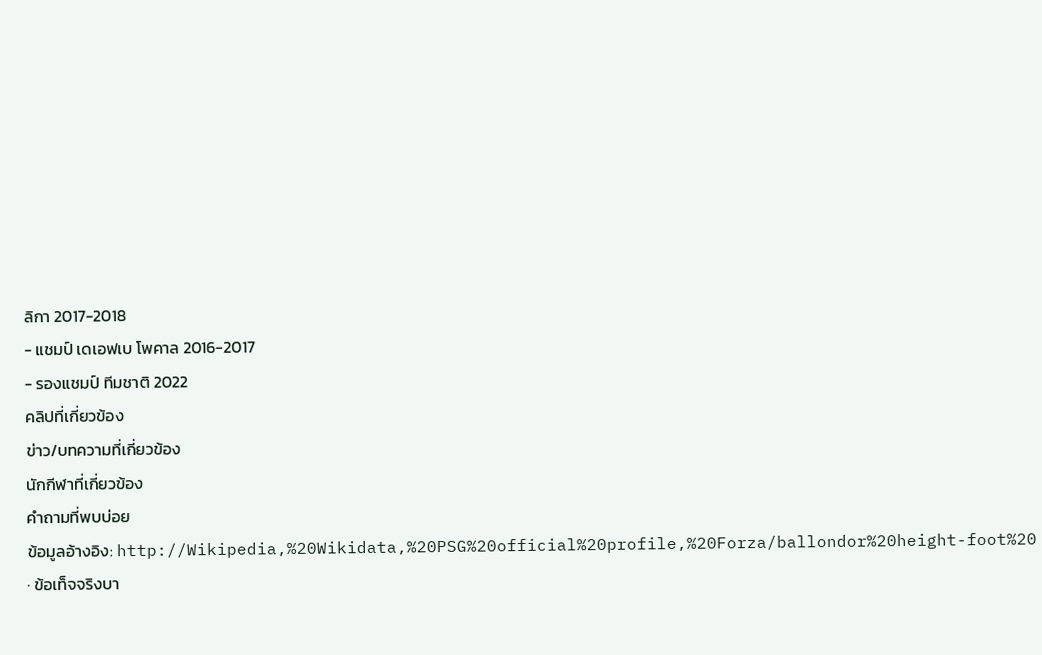ลิกา 2017-2018
- แชมป์ เดเอฟเบ โพคาล 2016-2017
- รองแชมป์ ทีมชาติ 2022
คลิปที่เกี่ยวข้อง
ข่าว/บทความที่เกี่ยวข้อง
นักกีฬาที่เกี่ยวข้อง
คำถามที่พบบ่อย
ข้อมูลอ้างอิง: http://Wikipedia,%20Wikidata,%20PSG%20official%20profile,%20Forza/ballondor%20height-foot%20 · ข้อเท็จจริงบา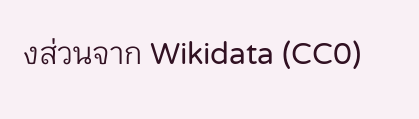งส่วนจาก Wikidata (CC0)